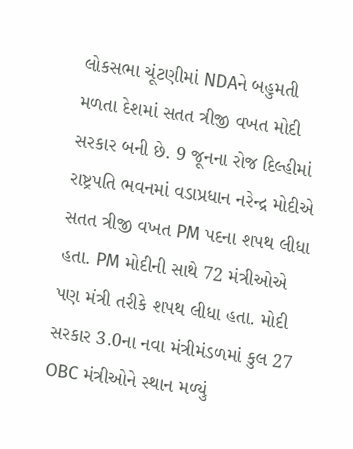લોકસભા ચૂંટણીમાં NDAને બહુમતી મળતા દેશમાં સતત ત્રીજી વખત મોદી સરકાર બની છે. 9 જૂનના રોજ દિલ્હીમાં રાષ્ટ્રપતિ ભવનમાં વડાપ્રધાન નરેન્દ્ર મોદીએ સતત ત્રીજી વખત PM પદના શપથ લીધા હતા. PM મોદીની સાથે 72 મંત્રીઓએ પણ મંત્રી તરીકે શપથ લીધા હતા. મોદી સરકાર 3.0ના નવા મંત્રીમંડળમાં કુલ 27 OBC મંત્રીઓને સ્થાન મળ્યું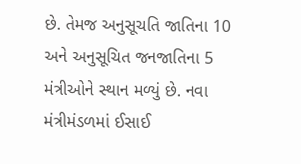છે. તેમજ અનુસૂચતિ જાતિના 10 અને અનુસૂચિત જનજાતિના 5 મંત્રીઓને સ્થાન મળ્યું છે. નવા મંત્રીમંડળમાં ઈસાઈ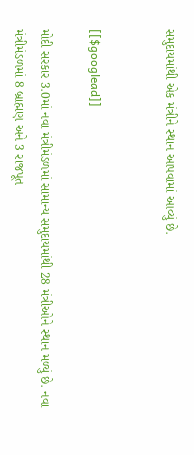સમુદાયમાંથી એક મંત્રીને સ્થાન આપવામાં આવ્યું છે.


[[$googlead]]

મોદી સરકાર 3.0માં નવા મંત્રીમંડળમાં સામાન્ય સમુદાયમાંથી 28 મંત્રીઓને સ્થાન મળ્યું છે. નવા મંત્રીમંડળમાં 8 બ્રાહ્મણ અને 3 રાજપૂત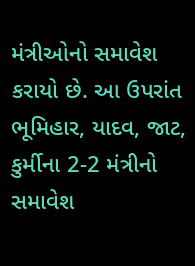મંત્રીઓનો સમાવેશ કરાયો છે. આ ઉપરાંત ભૂમિહાર, યાદવ, જાટ, કુર્મીના 2-2 મંત્રીનો સમાવેશ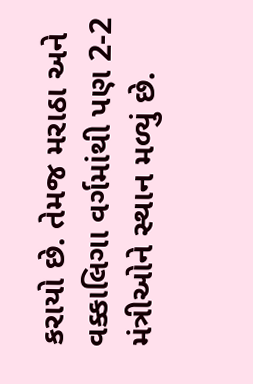કરાયો છે. તેમજ મરાઠા અને વક્કાલિગા વર્ગમાંથી પણ 2-2 મંત્રીઓને સ્થાન મળ્યું છે.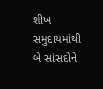શીખ સમુદાયમાંથી બે સાંસદોને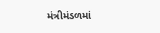મંત્રીમંડળમાં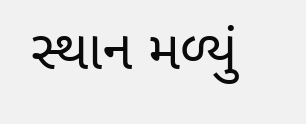સ્થાન મળ્યું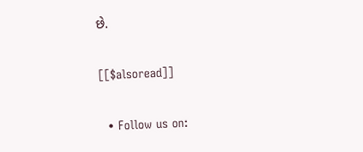છે.

[[$alsoread]]

  • Follow us on: